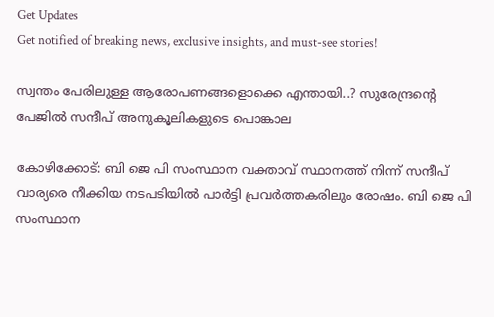Get Updates
Get notified of breaking news, exclusive insights, and must-see stories!

സ്വന്തം പേരിലുള്ള ആരോപണങ്ങളൊക്കെ എന്തായി..? സുരേന്ദ്രന്റെ പേജില്‍ സന്ദീപ് അനുകൂലികളുടെ പൊങ്കാല

കോഴിക്കോട്: ബി ജെ പി സംസ്ഥാന വക്താവ് സ്ഥാനത്ത് നിന്ന് സന്ദീപ് വാര്യരെ നീക്കിയ നടപടിയില്‍ പാര്‍ട്ടി പ്രവര്‍ത്തകരിലും രോഷം. ബി ജെ പി സംസ്ഥാന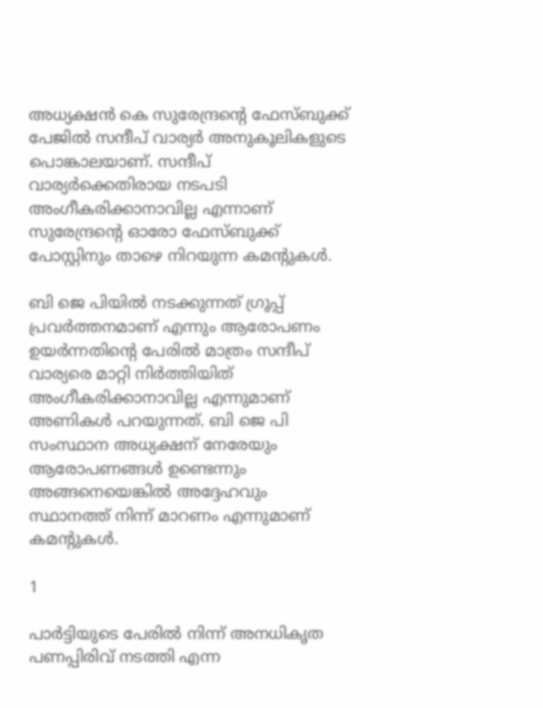അധ്യക്ഷന്‍ കെ സുരേന്ദ്രന്റെ ഫേസ്ബുക്ക് പേജില്‍ സന്ദീപ് വാര്യര്‍ അനുകൂലികളുടെ പൊങ്കാലയാണ്. സന്ദീപ് വാര്യര്‍ക്കെതിരായ നടപടി അംഗീകരിക്കാനാവില്ല എന്നാണ് സുരേന്ദ്രന്റെ ഓരോ ഫേസ്ബുക്ക് പോസ്റ്റിനും താഴെ നിറയുന്ന കമന്റുകള്‍.

ബി ജെ പിയില്‍ നടക്കുന്നത് ഗ്രൂപ്പ് പ്രവര്‍ത്തനമാണ് എന്നും ആരോപണം ഉയര്‍ന്നതിന്റെ പേരില്‍ മാത്രം സന്ദീപ് വാര്യരെ മാറ്റി നിര്‍ത്തിയിത് അംഗീകരിക്കാനാവില്ല എന്നുമാണ് അണികള്‍ പറയുന്നത്. ബി ജെ പി സംസ്ഥാന അധ്യക്ഷന് നേരേയും ആരോപണങ്ങള്‍ ഉണ്ടെന്നും അങ്ങനെയെങ്കില്‍ അദ്ദേഹവും സ്ഥാനത്ത് നിന്ന് മാറണം എന്നുമാണ് കമന്റുകള്‍.

1

പാര്‍ട്ടിയുടെ പേരില്‍ നിന്ന് അനധികൃത പണപ്പിരിവ് നടത്തി എന്ന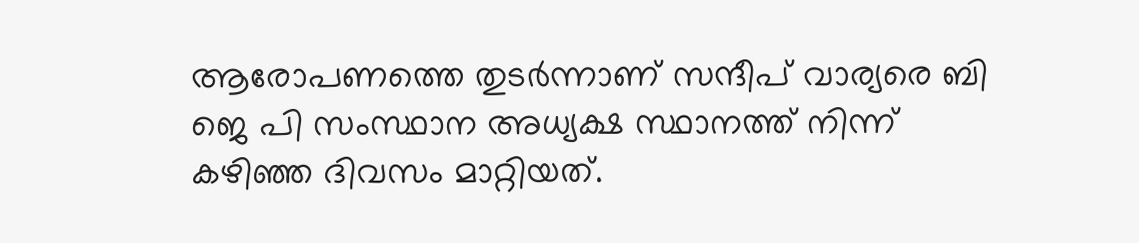ആരോപണത്തെ തുടര്‍ന്നാണ് സന്ദീപ് വാര്യരെ ബി ജെ പി സംസ്ഥാന അധ്യക്ഷ സ്ഥാനത്ത് നിന്ന് കഴിഞ്ഞ ദിവസം മാറ്റിയത്.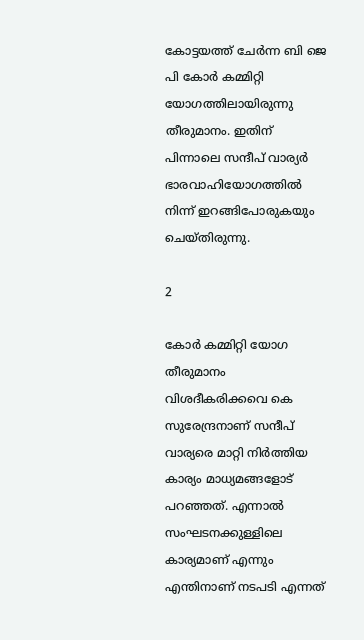കോട്ടയത്ത് ചേര്‍ന്ന ബി ജെ പി കോര്‍ കമ്മിറ്റി യോഗത്തിലായിരുന്നു തീരുമാനം. ഇതിന് പിന്നാലെ സന്ദീപ് വാര്യര്‍ ഭാരവാഹിയോഗത്തില്‍ നിന്ന് ഇറങ്ങിപോരുകയും ചെയ്തിരുന്നു.

2

കോര്‍ കമ്മിറ്റി യോഗ തീരുമാനം വിശദീകരിക്കവെ കെ സുരേന്ദ്രനാണ് സന്ദീപ് വാര്യരെ മാറ്റി നിര്‍ത്തിയ കാര്യം മാധ്യമങ്ങളോട് പറഞ്ഞത്. എന്നാല്‍ സംഘടനക്കുള്ളിലെ കാര്യമാണ് എന്നും എന്തിനാണ് നടപടി എന്നത്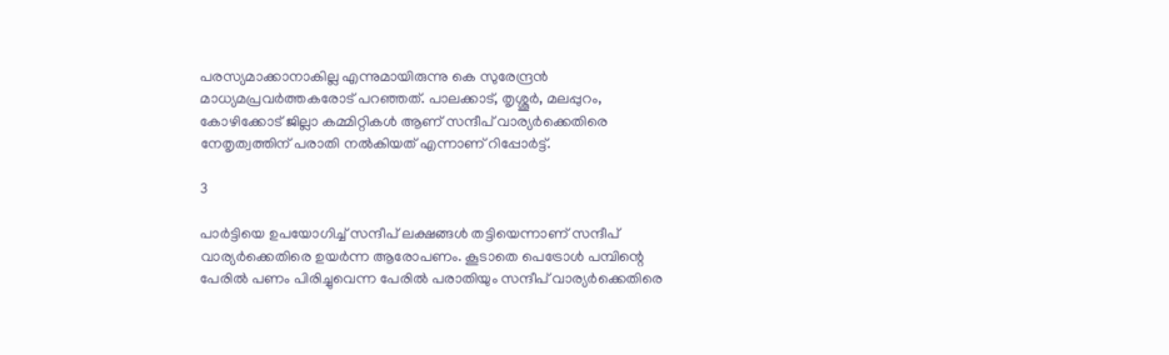പരസ്യമാക്കാനാകില്ല എന്നുമായിരുന്നു കെ സുരേന്ദ്രന്‍ മാധ്യമപ്രവര്‍ത്തകരോട് പറഞ്ഞത്. പാലക്കാട്, തൃശ്ശൂര്‍, മലപ്പുറം, കോഴിക്കോട് ജില്ലാ കമ്മിറ്റികള്‍ ആണ് സന്ദീപ് വാര്യര്‍ക്കെതിരെ നേതൃത്വത്തിന് പരാതി നല്‍കിയത് എന്നാണ് റിപ്പോര്‍ട്ട്.

3

പാര്‍ട്ടിയെ ഉപയോഗിച്ച് സന്ദീപ് ലക്ഷങ്ങള്‍ തട്ടിയെന്നാണ് സന്ദീപ് വാര്യര്‍ക്കെതിരെ ഉയര്‍ന്ന ആരോപണം. കൂടാതെ പെട്രോള്‍ പമ്പിന്റെ പേരില്‍ പണം പിരിച്ചുവെന്ന പേരില്‍ പരാതിയും സന്ദീപ് വാര്യര്‍ക്കെതിരെ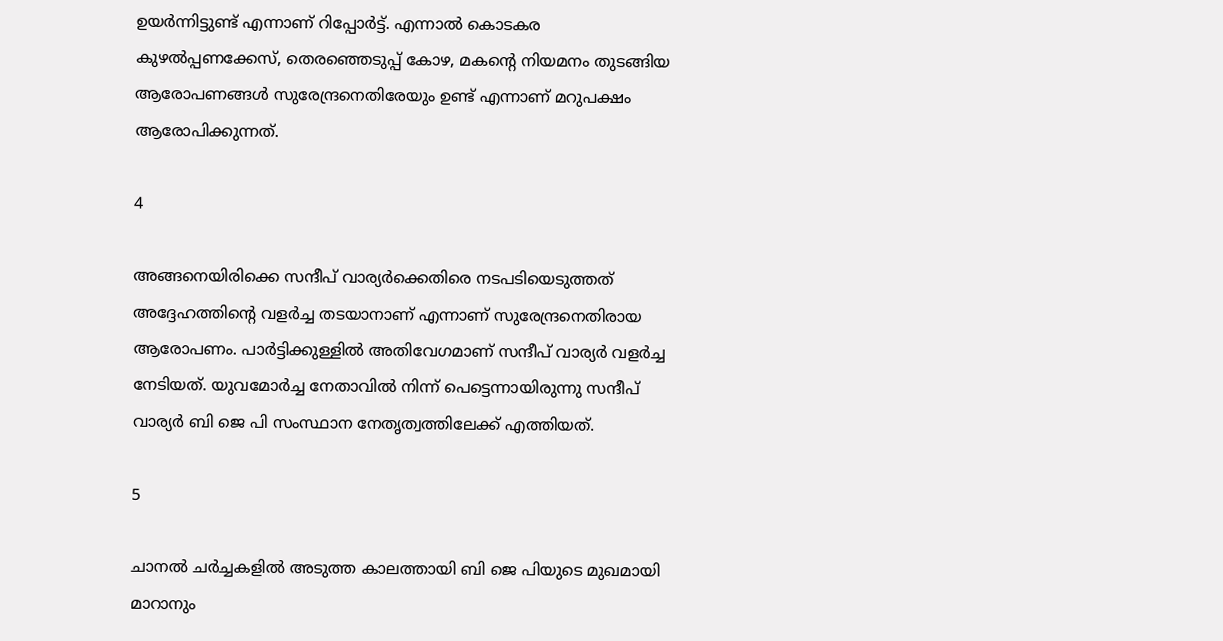ഉയര്‍ന്നിട്ടുണ്ട് എന്നാണ് റിപ്പോര്‍ട്ട്. എന്നാല്‍ കൊടകര കുഴല്‍പ്പണക്കേസ്, തെരഞ്ഞെടുപ്പ് കോഴ, മകന്റെ നിയമനം തുടങ്ങിയ ആരോപണങ്ങള്‍ സുരേന്ദ്രനെതിരേയും ഉണ്ട് എന്നാണ് മറുപക്ഷം ആരോപിക്കുന്നത്.

4

അങ്ങനെയിരിക്കെ സന്ദീപ് വാര്യര്‍ക്കെതിരെ നടപടിയെടുത്തത് അദ്ദേഹത്തിന്റെ വളര്‍ച്ച തടയാനാണ് എന്നാണ് സുരേന്ദ്രനെതിരായ ആരോപണം. പാര്‍ട്ടിക്കുള്ളില്‍ അതിവേഗമാണ് സന്ദീപ് വാര്യര്‍ വളര്‍ച്ച നേടിയത്. യുവമോര്‍ച്ച നേതാവില്‍ നിന്ന് പെട്ടെന്നായിരുന്നു സന്ദീപ് വാര്യര്‍ ബി ജെ പി സംസ്ഥാന നേതൃത്വത്തിലേക്ക് എത്തിയത്.

5

ചാനല്‍ ചര്‍ച്ചകളില്‍ അടുത്ത കാലത്തായി ബി ജെ പിയുടെ മുഖമായി മാറാനും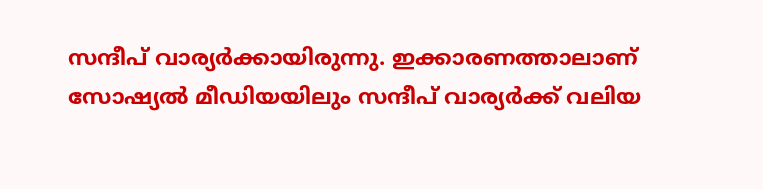സന്ദീപ് വാര്യര്‍ക്കായിരുന്നു. ഇക്കാരണത്താലാണ് സോഷ്യല്‍ മീഡിയയിലും സന്ദീപ് വാര്യര്‍ക്ക് വലിയ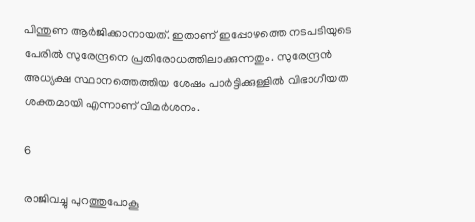പിന്തുണ ആര്‍ജിക്കാനായത്. ഇതാണ് ഇപ്പോഴത്തെ നടപടിയുടെ പേരില്‍ സുരേന്ദ്രനെ പ്രതിരോധത്തിലാക്കുന്നതും. സുരേന്ദ്രന്‍ അധ്യക്ഷ സ്ഥാനത്തെത്തിയ ശേഷം പാര്‍ട്ടിക്കുള്ളില്‍ വിഭാഗീയത ശക്തമായി എന്നാണ് വിമര്‍ശനം.

6

രാജിവച്ചു പുറത്തുപോകൂ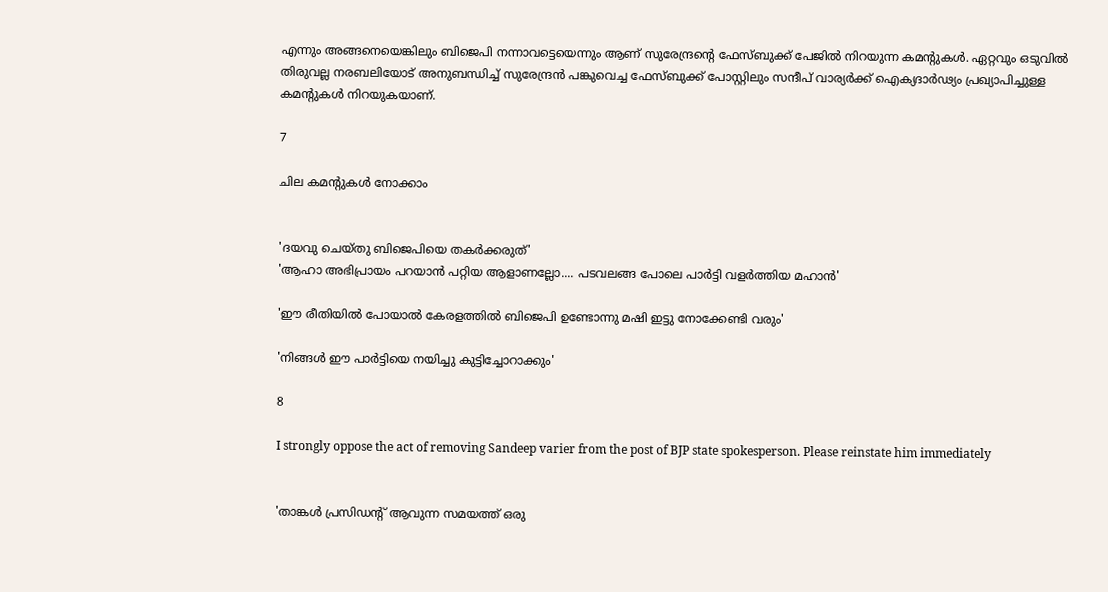എന്നും അങ്ങനെയെങ്കിലും ബിജെപി നന്നാവട്ടെയെന്നും ആണ് സുരേന്ദ്രന്റെ ഫേസ്ബുക്ക് പേജില്‍ നിറയുന്ന കമന്റുകള്‍. ഏറ്റവും ഒടുവില്‍ തിരുവല്ല നരബലിയോട് അനുബന്ധിച്ച് സുരേന്ദ്രന്‍ പങ്കുവെച്ച ഫേസ്ബുക്ക് പോസ്റ്റിലും സന്ദീപ് വാര്യര്‍ക്ക് ഐക്യദാര്‍ഢ്യം പ്രഖ്യാപിച്ചുള്ള കമന്റുകള്‍ നിറയുകയാണ്.

7

ചില കമന്റുകള്‍ നോക്കാം


'ദയവു ചെയ്തു ബിജെപിയെ തകര്‍ക്കരുത്'
'ആഹാ അഭിപ്രായം പറയാന്‍ പറ്റിയ ആളാണല്ലോ.... പടവലങ്ങ പോലെ പാര്‍ട്ടി വളര്‍ത്തിയ മഹാന്‍'

'ഈ രീതിയില്‍ പോയാല്‍ കേരളത്തില്‍ ബിജെപി ഉണ്ടോന്നു മഷി ഇട്ടു നോക്കേണ്ടി വരും'

'നിങ്ങള്‍ ഈ പാര്‍ട്ടിയെ നയിച്ചു കുട്ടിച്ചോറാക്കും'

8

I strongly oppose the act of removing Sandeep varier from the post of BJP state spokesperson. Please reinstate him immediately


'താങ്കള്‍ പ്രസിഡന്റ് ആവുന്ന സമയത്ത് ഒരു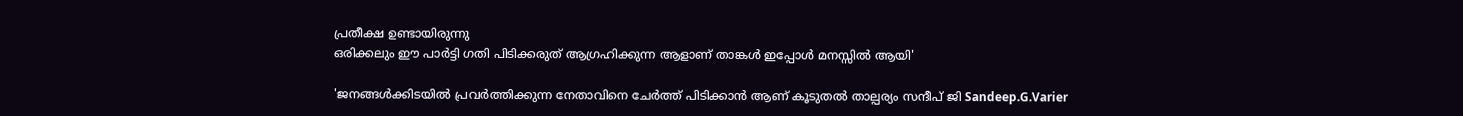പ്രതീക്ഷ ഉണ്ടായിരുന്നു
ഒരിക്കലും ഈ പാര്‍ട്ടി ഗതി പിടിക്കരുത് ആഗ്രഹിക്കുന്ന ആളാണ് താങ്കള്‍ ഇപ്പോള്‍ മനസ്സില്‍ ആയി'

'ജനങ്ങള്‍ക്കിടയില്‍ പ്രവര്‍ത്തിക്കുന്ന നേതാവിനെ ചേര്‍ത്ത് പിടിക്കാന്‍ ആണ് കൂടുതല്‍ താല്പര്യം സന്ദീപ് ജി Sandeep.G.Varier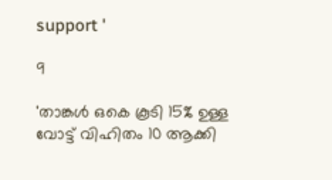support '

9

'താങ്കള്‍ ഒകെ കൂടി 15% ഉള്ള വോട്ട് വിഹിതം 10 ആക്കി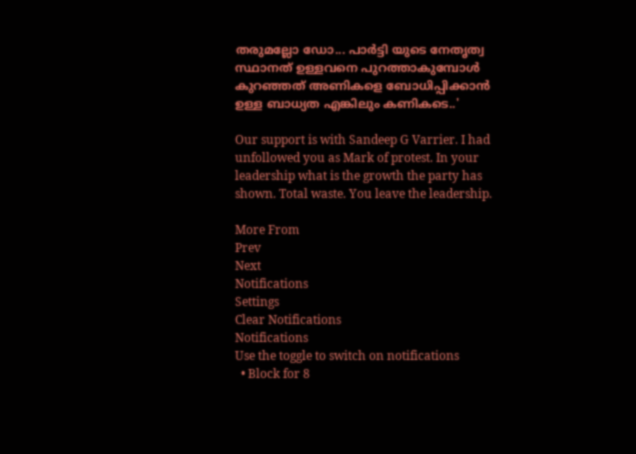തരുമല്ലോ ഡോ... പാര്‍ട്ടി യുടെ നേതൃത്വ സ്ഥാനത് ഉള്ളവനെ പുറത്താകുമ്പോള്‍ കുറഞ്ഞത് അണികളെ ബോധിപ്പിക്കാന്‍ ഉള്ള ബാധ്യത എങ്കിലും കണികടെ..'

Our support is with Sandeep G Varrier. I had unfollowed you as Mark of protest. In your leadership what is the growth the party has shown. Total waste. You leave the leadership.

More From
Prev
Next
Notifications
Settings
Clear Notifications
Notifications
Use the toggle to switch on notifications
  • Block for 8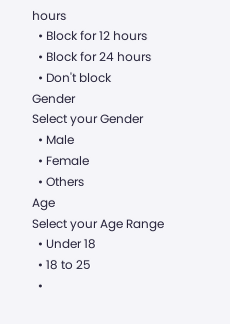hours
  • Block for 12 hours
  • Block for 24 hours
  • Don't block
Gender
Select your Gender
  • Male
  • Female
  • Others
Age
Select your Age Range
  • Under 18
  • 18 to 25
  •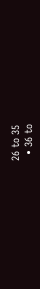26 to 35
  • 36 to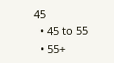45
  • 45 to 55
  • 55+